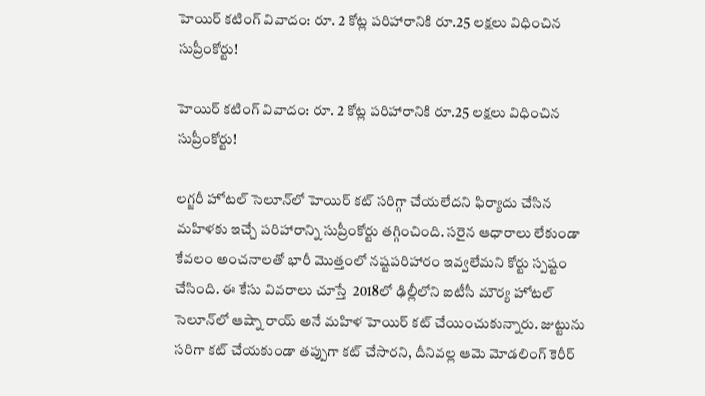హెయిర్ కటింగ్ వివాదం: రూ. 2 కోట్ల పరిహారానికి రూ.25 లక్షలు విధించిన సుప్రీంకోర్టు!

హెయిర్ కటింగ్ వివాదం: రూ. 2 కోట్ల పరిహారానికి రూ.25 లక్షలు విధించిన సుప్రీంకోర్టు!

లగ్జరీ హోటల్ సెలూన్‌లో హెయిర్ కట్ సరిగ్గా చేయలేదని ఫిర్యాదు చేసిన మహిళకు ఇచ్చే పరిహారాన్ని సుప్రీంకోర్టు తగ్గించింది. సరైన ఆధారాలు లేకుండా కేవలం అంచనాలతో భారీ మొత్తంలో నష్టపరిహారం ఇవ్వలేమని కోర్టు స్పష్టం చేసింది. ఈ కేసు వివరాలు చూస్తే  2018లో ఢిల్లీలోని ఐటీసీ మౌర్య హోటల్ సెలూన్‌లో ఆష్నా రాయ్ అనే మహిళ హెయిర్ కట్ చేయించుకున్నారు. జుట్టును సరిగా కట్ చేయకుండా తప్పుగా కట్ చేసారని, దీనివల్ల ఆమె మోడలింగ్ కెరీర్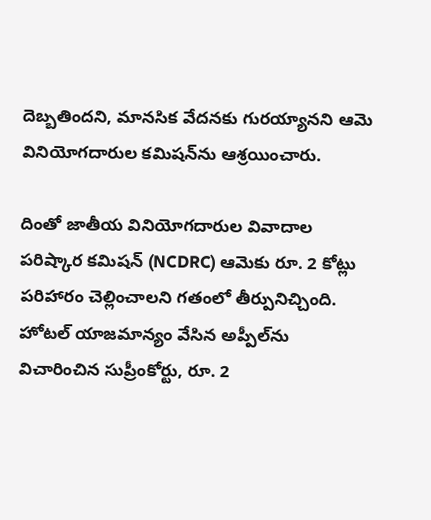దెబ్బతిందని, మానసిక వేదనకు గురయ్యానని ఆమె వినియోగదారుల కమిషన్‌ను ఆశ్రయించారు.

దింతో జాతీయ వినియోగదారుల వివాదాల పరిష్కార కమిషన్ (NCDRC) ఆమెకు రూ. 2 కోట్లు పరిహారం చెల్లించాలని గతంలో తీర్పునిచ్చింది. హోటల్ యాజమాన్యం వేసిన అప్పీల్‌ను విచారించిన సుప్రీంకోర్టు, రూ. 2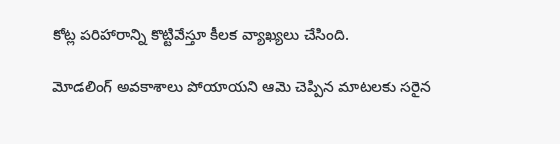కోట్ల పరిహారాన్ని కొట్టివేస్తూ కీలక వ్యాఖ్యలు చేసింది.

మోడలింగ్ అవకాశాలు పోయాయని ఆమె చెప్పిన మాటలకు సరైన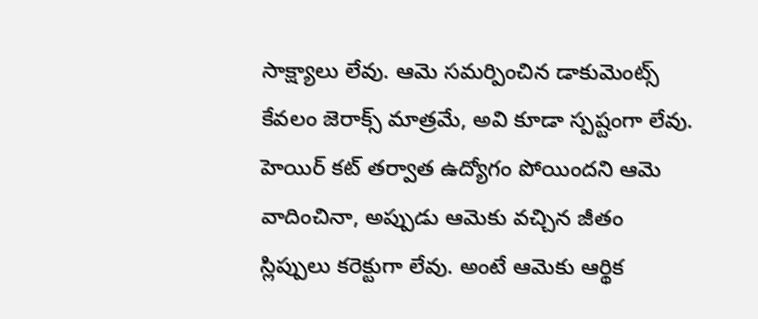సాక్ష్యాలు లేవు. ఆమె సమర్పించిన డాకుమెంట్స్ కేవలం జెరాక్స్ మాత్రమే, అవి కూడా స్పష్టంగా లేవు. హెయిర్ కట్ తర్వాత ఉద్యోగం పోయిందని ఆమె వాదించినా, అప్పుడు ఆమెకు వచ్చిన జీతం స్లిప్పులు కరెక్టుగా లేవు. అంటే ఆమెకు ఆర్థిక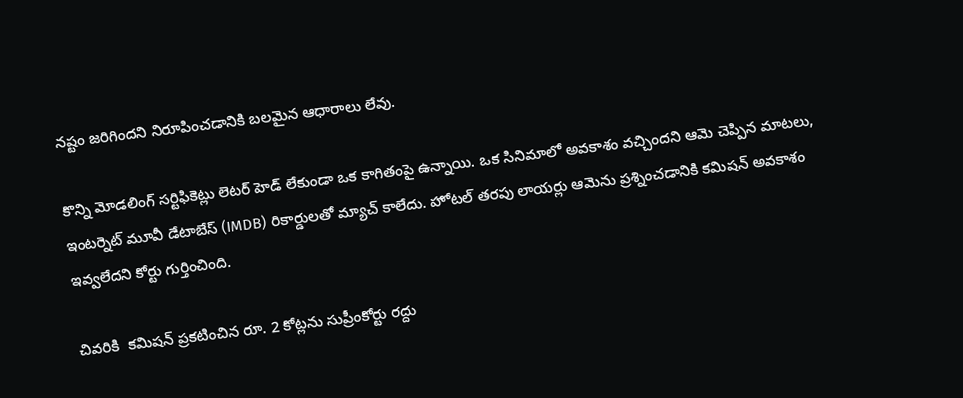నష్టం జరిగిందని నిరూపించడానికి బలమైన ఆధారాలు లేవు.

కొన్ని మోడలింగ్ సర్టిఫికెట్లు లెటర్ హెడ్ లేకుండా ఒక కాగితంపై ఉన్నాయి. ఒక సినిమాలో అవకాశం వచ్చిందని ఆమె చెప్పిన మాటలు, ఇంటర్నెట్ మూవీ డేటాబేస్ (IMDB) రికార్డులతో మ్యాచ్ కాలేదు. హోటల్ తరపు లాయర్లు ఆమెను ప్రశ్నించడానికి కమిషన్ అవకాశం ఇవ్వలేదని కోర్టు గుర్తించింది.

చివరికి  కమిషన్ ప్రకటించిన రూ. 2 కోట్లను సుప్రీంకోర్టు రద్దు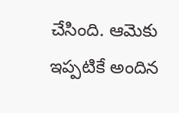చేసింది. ఆమెకు ఇప్పటికే అందిన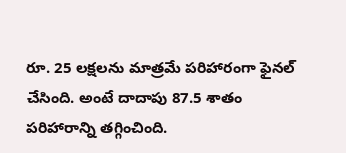రూ. 25 లక్షలను మాత్రమే పరిహారంగా ఫైనల్ చేసింది. అంటే దాదాపు 87.5 శాతం పరిహారాన్ని తగ్గించింది.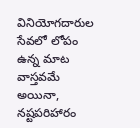వినియోగదారుల సేవలో లోపం ఉన్న మాట వాస్తవమే అయినా, నష్టపరిహారం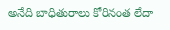అనేది బాధితురాలు కోరినంత లేదా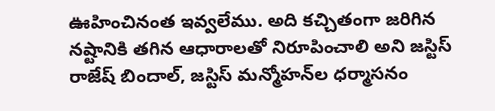ఊహించినంత ఇవ్వలేము. అది కచ్చితంగా జరిగిన నష్టానికి తగిన ఆధారాలతో నిరూపించాలి అని జస్టిస్ రాజేష్ బిందాల్, జస్టిస్ మన్మోహన్‌ల ధర్మాసనం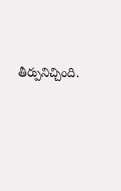తీర్పునిచ్చింది.